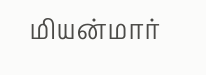மியன்மார்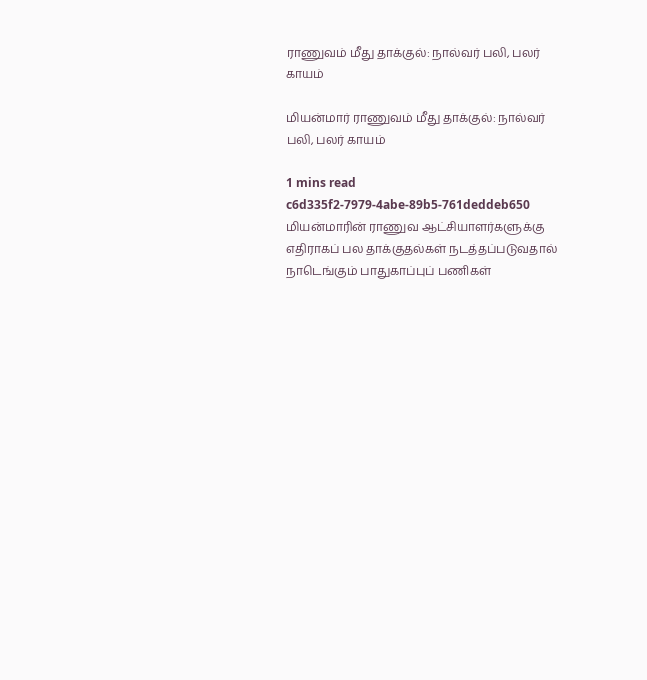ராணுவம் மீது தாக்குல்: நால்வர் பலி, பலர் காயம்

மியன்மார் ராணுவம் மீது தாக்குல்: நால்வர் பலி, பலர் காயம்

1 mins read
c6d335f2-7979-4abe-89b5-761deddeb650
மியன்மாரின் ராணுவ ஆட்சியாளர்களுக்கு எதிராகப் பல தாக்குதல்கள் நடத்தப்படுவதால் நாடெங்கும் பாதுகாப்புப் பணிகள்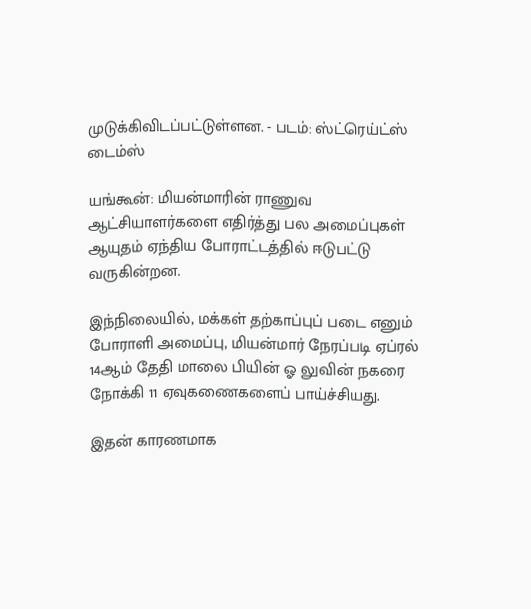முடுக்கிவிடப்பட்டுள்ளன. - படம்: ஸ்ட்ரெய்ட்ஸ் டைம்ஸ்

யங்கூன்: மியன்மாரின் ராணுவ ஆட்சியாளர்களை எதிர்த்து பல அமைப்புகள் ஆயுதம் ஏந்திய போராட்டத்தில் ஈடுபட்டு வருகின்றன.

இந்நிலையில், மக்கள் தற்காப்புப் படை எனும் போராளி அமைப்பு, மியன்மார் நேரப்படி ஏப்ரல் 14ஆம் தேதி மாலை பியின் ஓ லுவின் நகரை நோக்கி 11 ஏவுகணைகளைப் பாய்ச்சியது.

இதன் காரணமாக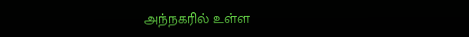அந்நகரில் உள்ள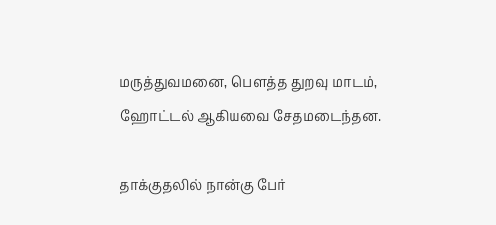மருத்துவமனை, பௌத்த துறவு மாடம், ஹோட்டல் ஆகியவை சேதமடைந்தன.

தாக்குதலில் நான்கு பேர்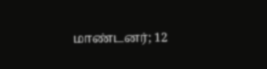மாண்டனர்; 12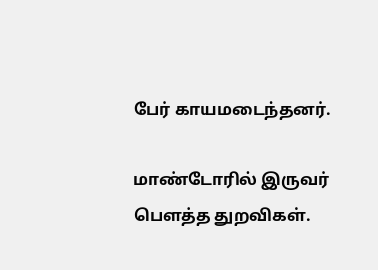பேர் காயமடைந்தனர்.

மாண்டோரில் இருவர் பௌத்த துறவிகள்.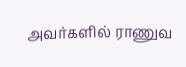அவர்களில் ராணுவ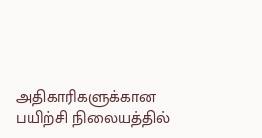அதிகாரிகளுக்கான பயிற்சி நிலையத்தில்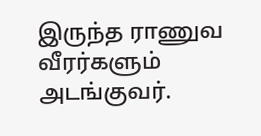இருந்த ராணுவ வீரர்களும் அடங்குவர்.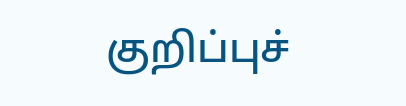குறிப்புச்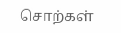சொற்கள்